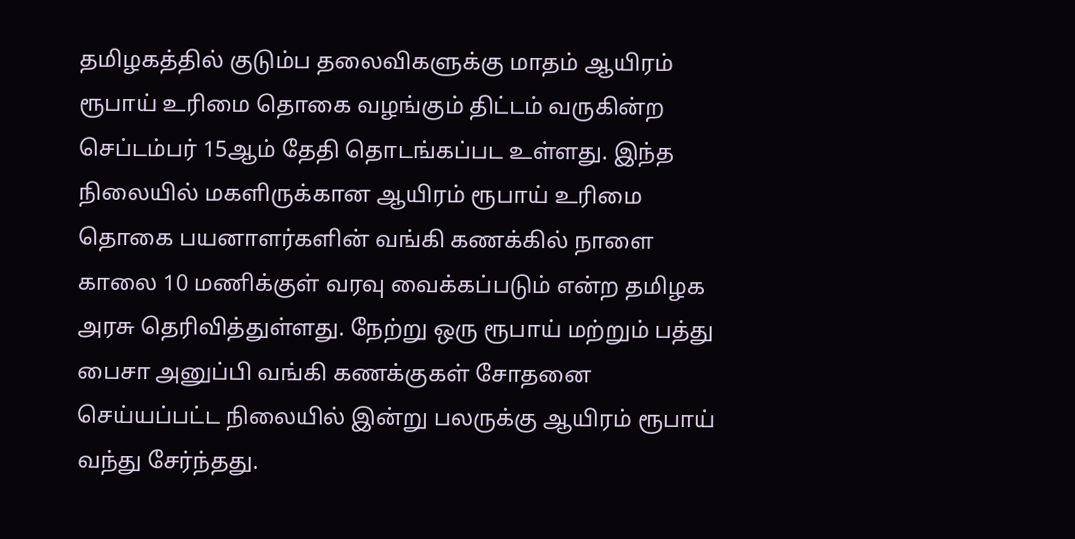தமிழகத்தில் குடும்ப தலைவிகளுக்கு மாதம் ஆயிரம் ரூபாய் உரிமை தொகை வழங்கும் திட்டம் வருகின்ற செப்டம்பர் 15ஆம் தேதி தொடங்கப்பட உள்ளது. இந்த நிலையில் மகளிருக்கான ஆயிரம் ரூபாய் உரிமை தொகை பயனாளர்களின் வங்கி கணக்கில் நாளை காலை 10 மணிக்குள் வரவு வைக்கப்படும் என்ற தமிழக அரசு தெரிவித்துள்ளது. நேற்று ஒரு ரூபாய் மற்றும் பத்து பைசா அனுப்பி வங்கி கணக்குகள் சோதனை செய்யப்பட்ட நிலையில் இன்று பலருக்கு ஆயிரம் ரூபாய் வந்து சேர்ந்தது.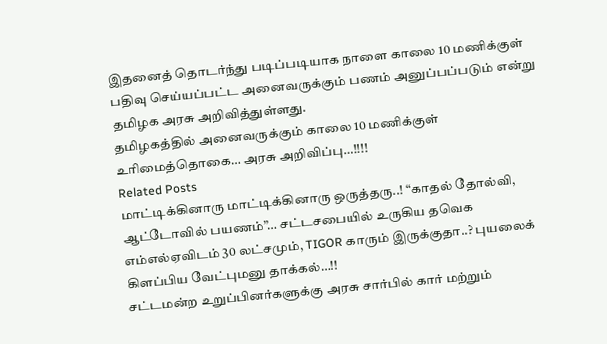இதனைத் தொடர்ந்து படிப்படியாக நாளை காலை 10 மணிக்குள் பதிவு செய்யப்பட்ட அனைவருக்கும் பணம் அனுப்பப்படும் என்று தமிழக அரசு அறிவித்துள்ளது.
தமிழகத்தில் அனைவருக்கும் காலை 10 மணிக்குள் உரிமைத்தொகை… அரசு அறிவிப்பு…!!!!
Related Posts
மாட்டிக்கினாரு மாட்டிக்கினாரு ஒருத்தரு..! “காதல் தோல்வி, ஆட்டோவில் பயணம்”… சட்டசபையில் உருகிய தவெக எம்எல்ஏவிடம் 30 லட்சமும், TIGOR காரும் இருக்குதா..? புயலைக் கிளப்பிய வேட்புமனு தாக்கல்…!!
சட்டமன்ற உறுப்பினர்களுக்கு அரசு சார்பில் கார் மற்றும்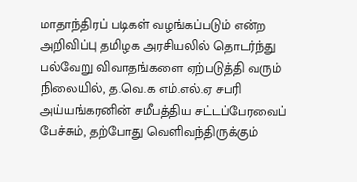மாதாந்திரப் படிகள் வழங்கப்படும் என்ற அறிவிப்பு தமிழக அரசியலில் தொடர்ந்து பல்வேறு விவாதங்களை ஏற்படுத்தி வரும் நிலையில், த.வெ.க எம்.எல்.ஏ சபரி அய்யங்கரனின் சமீபத்திய சட்டப்பேரவைப் பேச்சும், தற்போது வெளிவந்திருக்கும்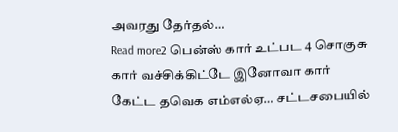அவரது தேர்தல்…
Read more2 பென்ஸ் கார் உட்பட 4 சொகுசு கார் வச்சிக்கிட்டே இனோவா கார் கேட்ட தவெக எம்எல்ஏ… சட்டசபையில்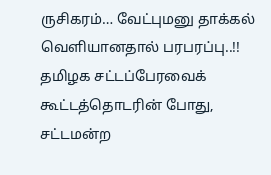ருசிகரம்… வேட்புமனு தாக்கல் வெளியானதால் பரபரப்பு..!!
தமிழக சட்டப்பேரவைக் கூட்டத்தொடரின் போது, சட்டமன்ற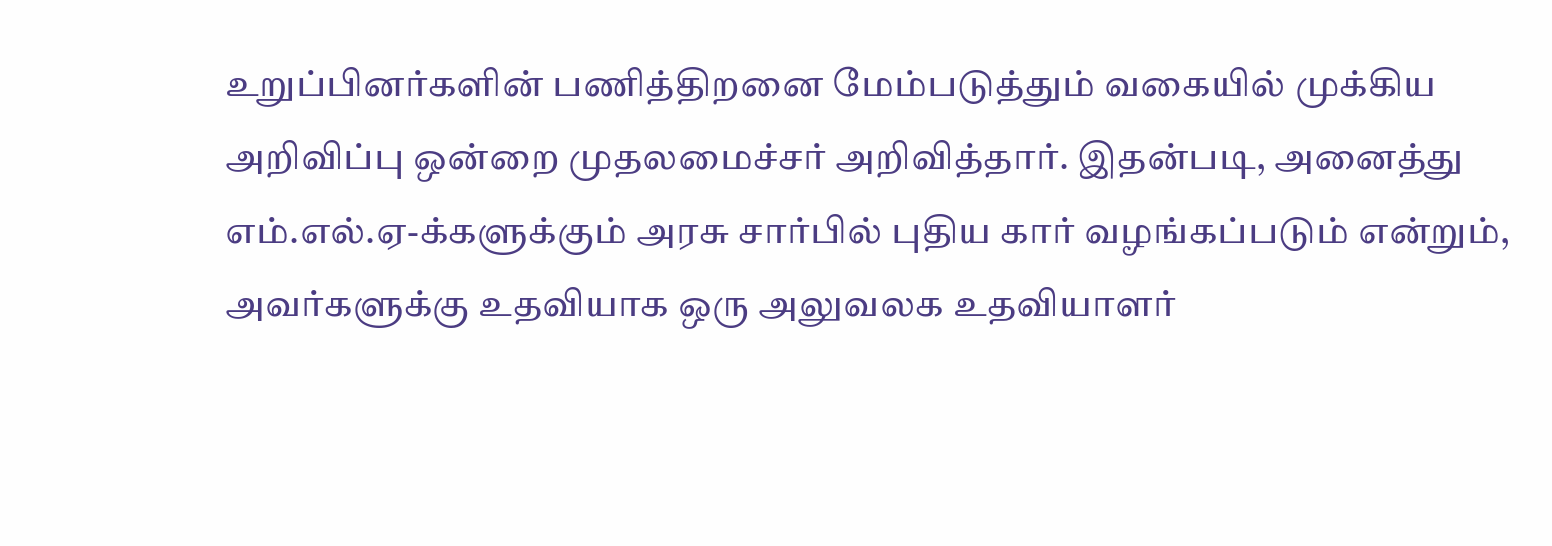உறுப்பினர்களின் பணித்திறனை மேம்படுத்தும் வகையில் முக்கிய அறிவிப்பு ஒன்றை முதலமைச்சர் அறிவித்தார். இதன்படி, அனைத்து எம்.எல்.ஏ-க்களுக்கும் அரசு சார்பில் புதிய கார் வழங்கப்படும் என்றும், அவர்களுக்கு உதவியாக ஒரு அலுவலக உதவியாளர்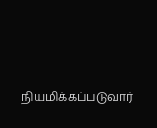நியமிக்கப்படுவார்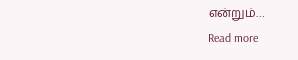என்றும்…
Read more